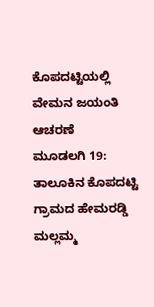ಕೊಪದಟ್ಟಿಯಲ್ಲಿ ವೇಮನ ಜಯಂತಿ ಆಚರಣೆ
ಮೂಡಲಗಿ 19: ತಾಲೂಕಿನ ಕೊಪದಟ್ಟಿ ಗ್ರಾಮದ ಹೇಮರಡ್ಡಿ ಮಲ್ಲಮ್ಮ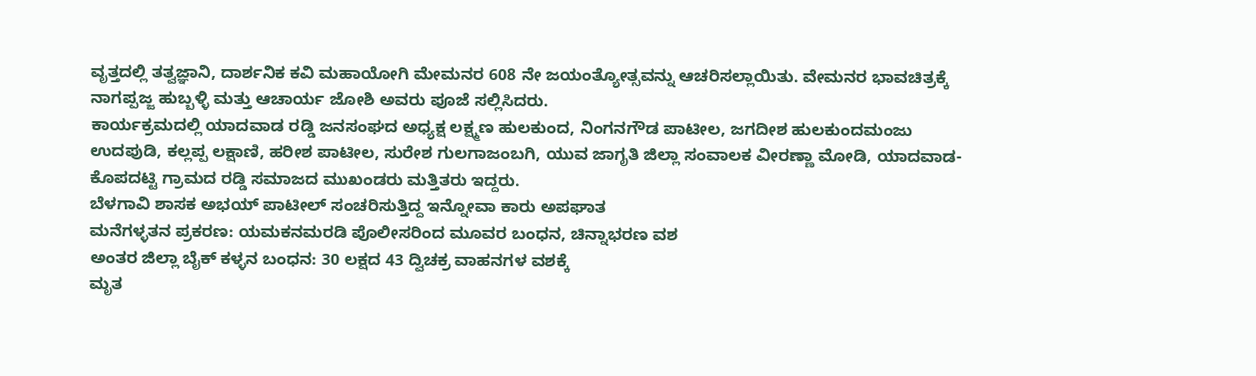ವೃತ್ತದಲ್ಲಿ ತತ್ವಜ್ಞಾನಿ, ದಾರ್ಶನಿಕ ಕವಿ ಮಹಾಯೋಗಿ ಮೇಮನರ 608 ನೇ ಜಯಂತ್ಯೋತ್ಸವನ್ನು ಆಚರಿಸಲ್ಲಾಯಿತು. ವೇಮನರ ಭಾವಚಿತ್ರಕ್ಕೆ ನಾಗಪ್ಪಜ್ಜ ಹುಬ್ಬಳ್ಳಿ ಮತ್ತು ಆಚಾರ್ಯ ಜೋಶಿ ಅವರು ಪೂಜೆ ಸಲ್ಲಿಸಿದರು.
ಕಾರ್ಯಕ್ರಮದಲ್ಲಿ ಯಾದವಾಡ ರಡ್ಡಿ ಜನಸಂಘದ ಅಧ್ಯಕ್ಷ ಲಕ್ಷ್ಮಣ ಹುಲಕುಂದ, ನಿಂಗನಗೌಡ ಪಾಟೀಲ, ಜಗದೀಶ ಹುಲಕುಂದಮಂಜು ಉದಪುಡಿ, ಕಲ್ಲಪ್ಪ ಲಕ್ಷಾಣಿ, ಹರೀಶ ಪಾಟೀಲ, ಸುರೇಶ ಗುಲಗಾಜಂಬಗಿ, ಯುವ ಜಾಗೃತಿ ಜಿಲ್ಲಾ ಸಂವಾಲಕ ವೀರಣ್ಣಾ ಮೋಡಿ, ಯಾದವಾಡ-ಕೊಪದಟ್ಟಿ ಗ್ರಾಮದ ರಡ್ಡಿ ಸಮಾಜದ ಮುಖಂಡರು ಮತ್ತಿತರು ಇದ್ದರು.
ಬೆಳಗಾವಿ ಶಾಸಕ ಅಭಯ್ ಪಾಟೀಲ್ ಸಂಚರಿಸುತ್ತಿದ್ದ ಇನ್ನೋವಾ ಕಾರು ಅಪಘಾತ
ಮನೆಗಳ್ಳತನ ಪ್ರಕರಣ: ಯಮಕನಮರಡಿ ಪೊಲೀಸರಿಂದ ಮೂವರ ಬಂಧನ, ಚಿನ್ನಾಭರಣ ವಶ
ಅಂತರ ಜಿಲ್ಲಾ ಬೈಕ್ ಕಳ್ಳನ ಬಂಧನ: 30 ಲಕ್ಷದ 43 ದ್ವಿಚಕ್ರ ವಾಹನಗಳ ವಶಕ್ಕೆ
ಮೃತ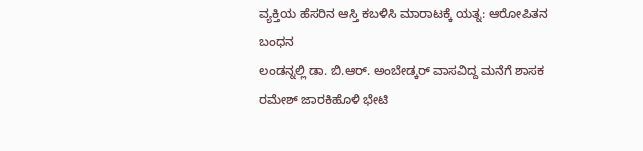ವ್ಯಕ್ತಿಯ ಹೆಸರಿನ ಆಸ್ತಿ ಕಬಳಿಸಿ ಮಾರಾಟಕ್ಕೆ ಯತ್ನ: ಆರೋಪಿತನ ಬಂಧನ
ಲಂಡನ್ನಲ್ಲಿ ಡಾ. ಬಿ.ಆರ್. ಅಂಬೇಡ್ಕರ್ ವಾಸವಿದ್ದ ಮನೆಗೆ ಶಾಸಕ ರಮೇಶ್ ಜಾರಕಿಹೊಳಿ ಭೇಟಿ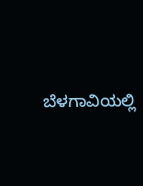ಬೆಳಗಾವಿಯಲ್ಲಿ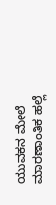ಯುವಕನ ಮೇಲೆ ಮಾರಣಾಂತಿಕ ಹಲ್ಲೆ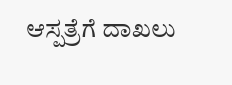ಆಸ್ಪತ್ರೆಗೆ ದಾಖಲು